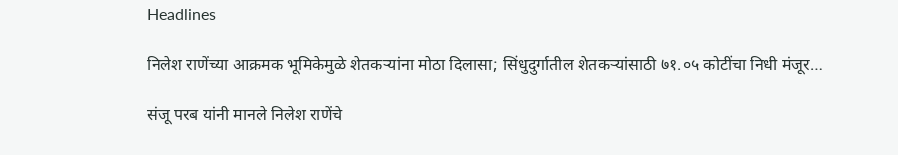Headlines

निलेश राणेंच्या आक्रमक भूमिकेमुळे शेतकऱ्यांना मोठा दिलासा; सिंधुदुर्गातील शेतकऱ्यांसाठी ७१.०५ कोटींचा निधी मंजूर…

संजू परब यांनी मानले निलेश राणेंचे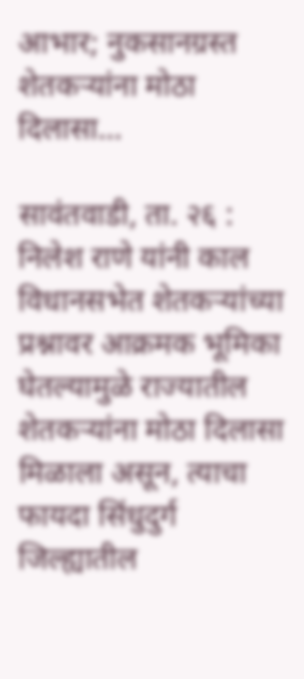आभार; नुकसानग्रस्त शेतकऱ्यांना मोठा दिलासा…

सावंतवाडी, ता. २६ : निलेश राणे यांनी काल
विधानसभेत शेतकऱ्यांच्या प्रश्नावर आक्रमक भूमिका घेतल्यामुळे राज्यातील शेतकऱ्यांना मोठा दिलासा मिळाला असून, त्याचा फायदा सिंधुदुर्ग जिल्ह्यातील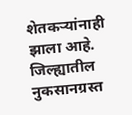शेतकऱ्यांनाही झाला आहे. जिल्ह्यातील नुकसानग्रस्त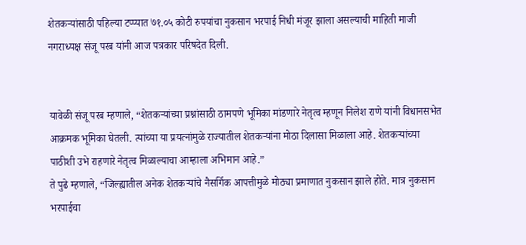शेतकऱ्यांसाठी पहिल्या टप्प्यात ७१.०५ कोटी रुपयांचा नुकसान भरपाई निधी मंजूर झाला असल्याची माहिती माजी नगराध्यक्ष संजू परब यांनी आज पत्रकार परिषदेत दिली.


यावेळी संजू परब म्हणाले, “शेतकऱ्यांच्या प्रश्नांसाठी ठामपणे भूमिका मांडणारे नेतृत्व म्हणून निलेश राणे यांनी विधानसभेत आक्रमक भूमिका घेतली. त्यांच्या या प्रयत्नांमुळे राज्यातील शेतकऱ्यांना मोठा दिलासा मिळाला आहे. शेतकऱ्यांच्या पाठीशी उभे राहणारे नेतृत्व मिळाल्याचा आम्हाला अभिमान आहे.”
ते पुढे म्हणाले, “जिल्ह्यातील अनेक शेतकऱ्यांचे नैसर्गिक आपत्तीमुळे मोठ्या प्रमाणात नुकसान झाले होते. मात्र नुकसान भरपाईचा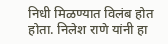निधी मिळण्यात विलंब होत होता. निलेश राणे यांनी हा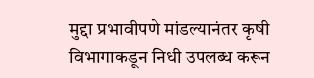मुद्दा प्रभावीपणे मांडल्यानंतर कृषी विभागाकडून निधी उपलब्ध करून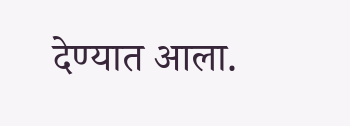देण्यात आला.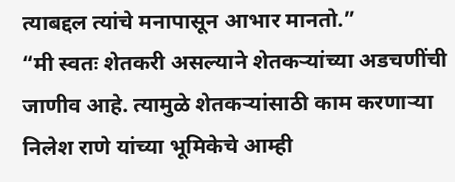त्याबद्दल त्यांचे मनापासून आभार मानतो.”
“मी स्वतः शेतकरी असल्याने शेतकऱ्यांच्या अडचणींची जाणीव आहे. त्यामुळे शेतकऱ्यांसाठी काम करणाऱ्या निलेश राणे यांच्या भूमिकेचे आम्ही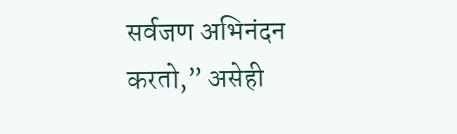सर्वजण अभिनंदन करतो,” असेही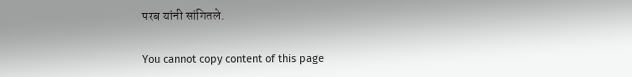परब यांनी सांगितले.

You cannot copy content of this page